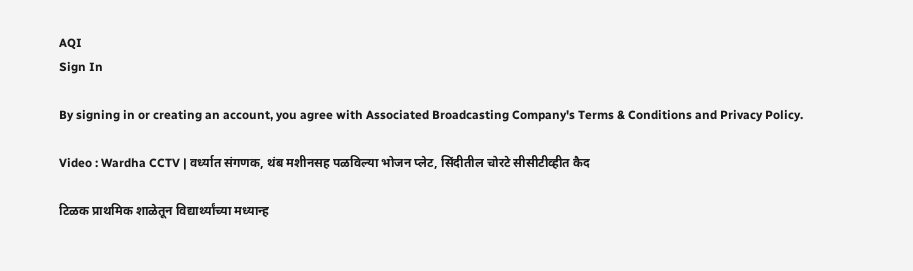AQI
Sign In

By signing in or creating an account, you agree with Associated Broadcasting Company's Terms & Conditions and Privacy Policy.

Video : Wardha CCTV | वर्ध्यात संगणक, थंब मशीनसह पळविल्या भोजन प्लेट, सिंदीतील चोरटे सीसीटीव्हीत कैद

टिळक प्राथमिक शाळेतून विद्यार्थ्यांच्या मध्यान्ह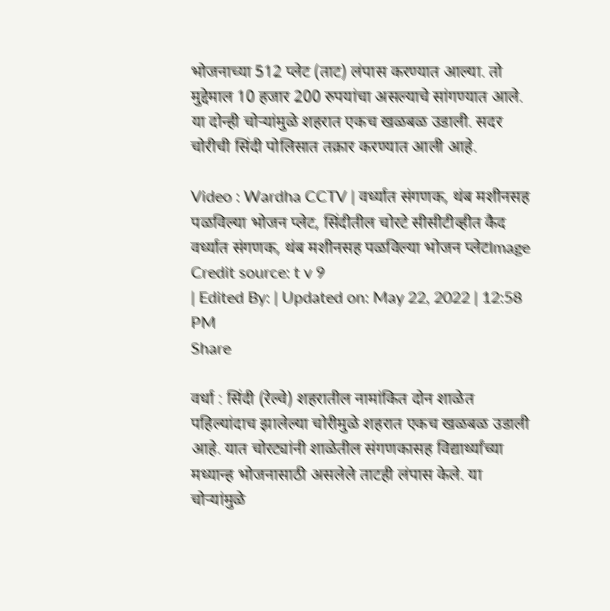भोजनाच्या 512 प्लेट (ताट) लंपास करण्यात आल्या. तो मुद्देमाल 10 हजार 200 रुपयांचा असल्याचे सांगण्यात आले. या दोन्ही चोऱ्यांमुळे शहरात एकच खळबळ उडाली. सदर चोरीची सिंदी पोलिसात तक्रार करण्यात आली आहे.

Video : Wardha CCTV | वर्ध्यात संगणक, थंब मशीनसह पळविल्या भोजन प्लेट, सिंदीतील चोरटे सीसीटीव्हीत कैद
वर्ध्यात संगणक, थंब मशीनसह पळविल्या भोजन प्लेटImage Credit source: t v 9
| Edited By: | Updated on: May 22, 2022 | 12:58 PM
Share

वर्धा : सिंदी (रेल्वे) शहरातील नामांकित दोन शाळेत पहिल्यांदाच झालेल्या चोरीमुळे शहरात एकच खळबळ उडाली आहे. यात चोरट्यांनी शाळेतील संगणकासह विद्यार्थ्यांच्या मध्यान्ह भोजनासाठी असलेले ताटही लंपास केले. या चोऱ्यांमुळे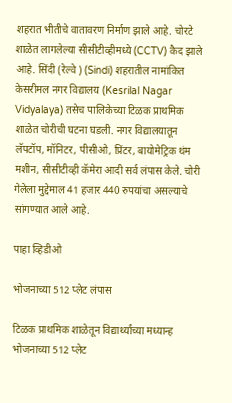शहरात भीतीचे वातावरण निर्माण झाले आहे. चोरटे शाळेत लागलेल्या सीसीटीव्हीमध्ये (CCTV) कैद झाले आहे. सिंदी (रेल्वे ) (Sindi) शहरातील नामांकित केसरीमल नगर विद्यालय (Kesrilal Nagar Vidyalaya) तसेच पालिकेच्या टिळक प्राथमिक शाळेत चोरीची घटना घडली. नगर विद्यालयातून लॅपटॉप, मॉनिटर, पीसीओ, प्रिंटर, बायोमेट्रिक थंम मशीन, सीसीटीव्ही कॅमेरा आदी सर्व लंपास केले. चोरी गेलेला मुद्देमाल 41 हजार 440 रुपयांचा असल्याचे सांगण्यात आले आहे.

पाहा व्हिडीओ

भोजनाच्या 512 प्लेट लंपास

टिळक प्राथमिक शाळेतून विद्यार्थ्यांच्या मध्यान्ह भोजनाच्या 512 प्लेट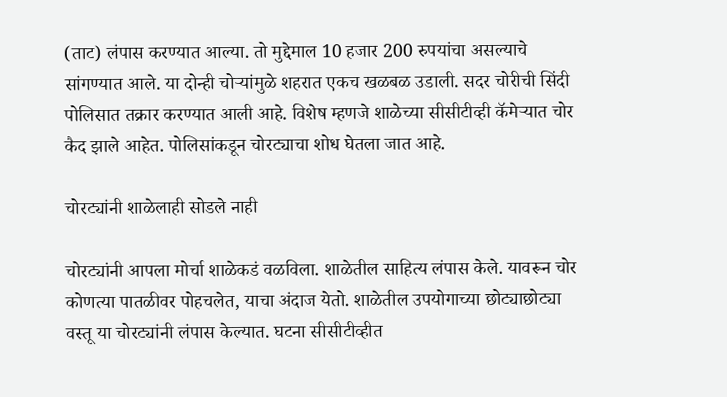(ताट) लंपास करण्यात आल्या. तो मुद्देमाल 10 हजार 200 रुपयांचा असल्याचे सांगण्यात आले. या दोन्ही चोऱ्यांमुळे शहरात एकच खळबळ उडाली. सदर चोरीची सिंदी पोलिसात तक्रार करण्यात आली आहे. विशेष म्हणजे शाळेच्या सीसीटीव्ही कॅमेऱ्यात चोर कैद झाले आहेत. पोलिसांकडून चोरट्याचा शोध घेतला जात आहे.

चोरट्यांनी शाळेलाही सोडले नाही

चोरट्यांनी आपला मोर्चा शाळेकडं वळविला. शाळेतील साहित्य लंपास केले. यावरून चोर कोणत्या पातळीवर पोहचलेत, याचा अंदाज येतो. शाळेतील उपयोगाच्या छोट्याछोट्या वस्तू या चोरट्यांनी लंपास केल्यात. घटना सीसीटीव्हीत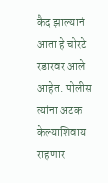कैद झाल्यानं आता हे चोरटे रडारवर आले आहेत. पोलीस त्यांना अटक केल्याशिवाय राहणार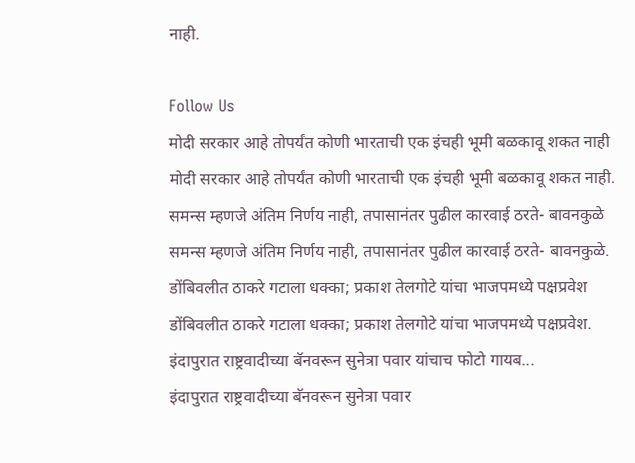नाही.

Follow Us
मोदी सरकार आहे तोपर्यंत कोणी भारताची एक इंचही भूमी बळकावू शकत नाही
मोदी सरकार आहे तोपर्यंत कोणी भारताची एक इंचही भूमी बळकावू शकत नाही.
समन्स म्हणजे अंतिम निर्णय नाही, तपासानंतर पुढील कारवाई ठरते- बावनकुळे
समन्स म्हणजे अंतिम निर्णय नाही, तपासानंतर पुढील कारवाई ठरते- बावनकुळे.
डोंबिवलीत ठाकरे गटाला धक्का; प्रकाश तेलगोटे यांचा भाजपमध्ये पक्षप्रवेश
डोंबिवलीत ठाकरे गटाला धक्का; प्रकाश तेलगोटे यांचा भाजपमध्ये पक्षप्रवेश.
इंदापुरात राष्ट्रवादीच्या बॅनवरून सुनेत्रा पवार यांचाच फोटो गायब...
इंदापुरात राष्ट्रवादीच्या बॅनवरून सुनेत्रा पवार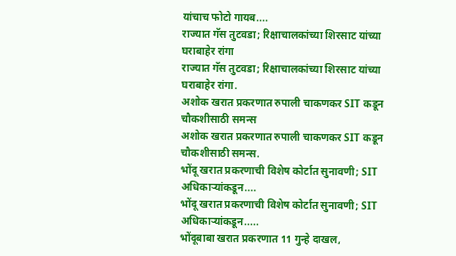यांचाच फोटो गायब....
राज्यात गॅस तुटवडा; रिक्षाचालकांच्या शिरसाट यांच्या घराबाहेर रांगा
राज्यात गॅस तुटवडा; रिक्षाचालकांच्या शिरसाट यांच्या घराबाहेर रांगा.
अशोक खरात प्रकरणात रुपाली चाकणकर SIT कडून चौकशीसाठी समन्स
अशोक खरात प्रकरणात रुपाली चाकणकर SIT कडून चौकशीसाठी समन्स.
भोंदू खरात प्रकरणाची विशेष कोर्टात सुनावणी; SIT अधिकाऱ्यांकडून....
भोंदू खरात प्रकरणाची विशेष कोर्टात सुनावणी; SIT अधिकाऱ्यांकडून.....
भोंदूबाबा खरात प्रकरणात 11 गुन्हे दाखल,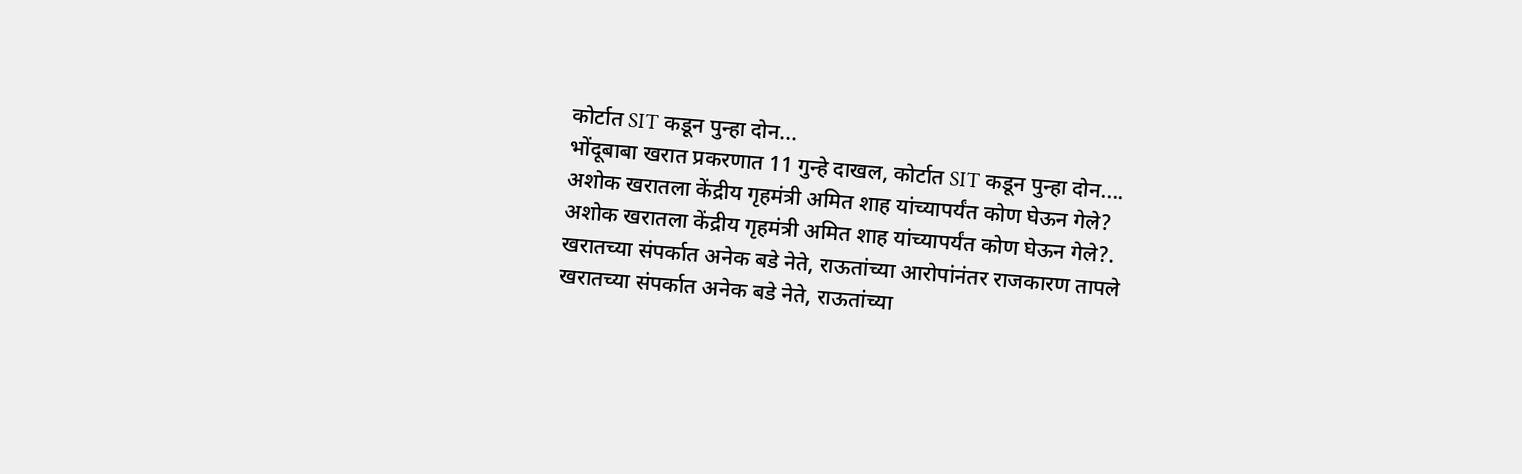कोर्टात SIT कडून पुन्हा दोन...
भोंदूबाबा खरात प्रकरणात 11 गुन्हे दाखल, कोर्टात SIT कडून पुन्हा दोन....
अशोक खरातला केंद्रीय गृहमंत्री अमित शाह यांच्यापर्यंत कोण घेऊन गेले?
अशोक खरातला केंद्रीय गृहमंत्री अमित शाह यांच्यापर्यंत कोण घेऊन गेले?.
खरातच्या संपर्कात अनेक बडे नेते, राऊतांच्या आरोपांनंतर राजकारण तापले
खरातच्या संपर्कात अनेक बडे नेते, राऊतांच्या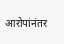आरोपांनंतर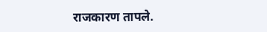राजकारण तापले.